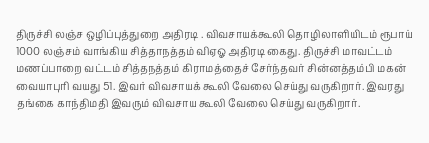திருச்சி லஞ்ச ஒழிப்புத்துறை அதிரடி . விவசாயக்கூலி தொழிலாளியிடம் ரூபாய் 1000 லஞ்சம் வாங்கிய சித்தாநத்தம் விஏஓ அதிரடி கைது. திருச்சி மாவட்டம் மணப்பாறை வட்டம் சித்தநத்தம் கிராமத்தைச் சேர்ந்தவர் சின்னத்தம்பி மகன் வையாபுரி வயது 51. இவர் விவசாயக் கூலி வேலை செய்து வருகிறார். இவரது தங்கை காந்திமதி இவரும் விவசாய கூலி வேலை செய்து வருகிறார்.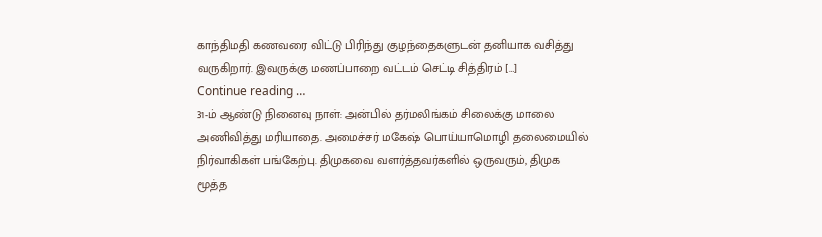காந்திமதி கணவரை விட்டு பிரிந்து குழந்தைகளுடன் தனியாக வசித்து வருகிறார். இவருக்கு மணப்பாறை வட்டம் செட்டி சித்திரம் […]
Continue reading …
31-ம் ஆண்டு நினைவு நாள்: அன்பில் தர்மலிங்கம் சிலைக்கு மாலை அணிவித்து மரியாதை. அமைச்சர் மகேஷ் பொய்யாமொழி தலைமையில் நிர்வாகிகள் பங்கேற்பு. திமுகவை வளர்த்தவர்களில் ஒருவரும், திமுக மூத்த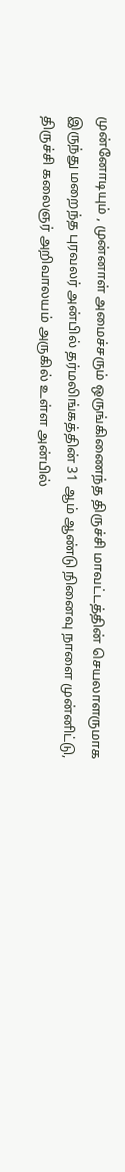முன்னோடியும் , முன்னாள் அமைச்சரும் ஒருங்கிணைந்த திருச்சி மாவட்டத்தின் செயலாளருமாக இருந்து மறைந்த புரவலர் அன்பில் தர்மலிங்கத்தின் 31 ஆம் ஆண்டு நினைவு நாளை முன்னிட்டு, திருச்சி கலைஞர் அறிவாலயம் அருகில் உள்ள அன்பில்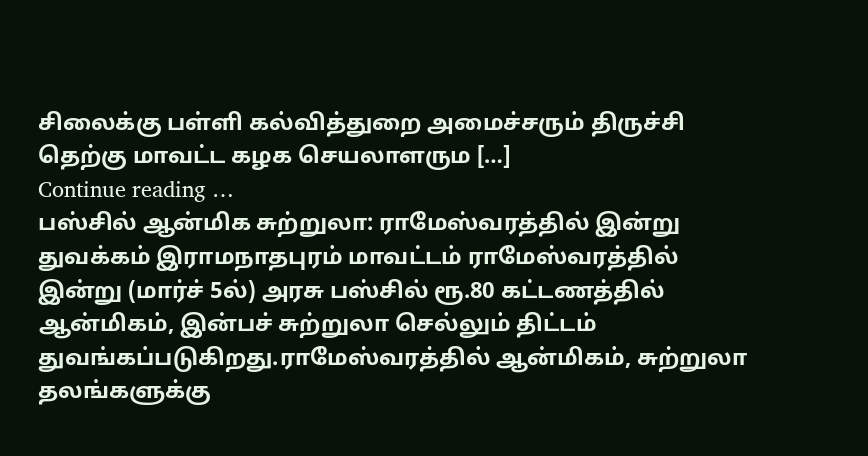சிலைக்கு பள்ளி கல்வித்துறை அமைச்சரும் திருச்சி தெற்கு மாவட்ட கழக செயலாளரும […]
Continue reading …
பஸ்சில் ஆன்மிக சுற்றுலா: ராமேஸ்வரத்தில் இன்று துவக்கம் இராமநாதபுரம் மாவட்டம் ராமேஸ்வரத்தில் இன்று (மார்ச் 5ல்) அரசு பஸ்சில் ரூ.80 கட்டணத்தில் ஆன்மிகம், இன்பச் சுற்றுலா செல்லும் திட்டம் துவங்கப்படுகிறது.ராமேஸ்வரத்தில் ஆன்மிகம், சுற்றுலா தலங்களுக்கு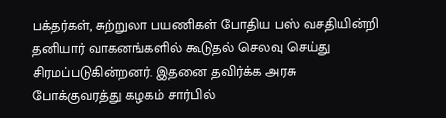பக்தர்கள், சுற்றுலா பயணிகள் போதிய பஸ் வசதியின்றி தனியார் வாகனங்களில் கூடுதல் செலவு செய்து சிரமப்படுகின்றனர். இதனை தவிர்க்க அரசு போக்குவரத்து கழகம் சார்பில்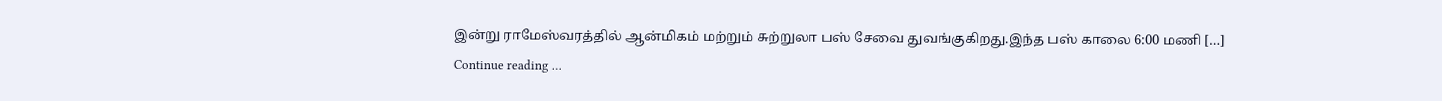இன்று ராமேஸ்வரத்தில் ஆன்மிகம் மற்றும் சுற்றுலா பஸ் சேவை துவங்குகிறது.இந்த பஸ் காலை 6:00 மணி […]
Continue reading …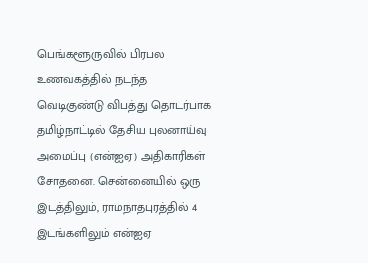பெங்களூருவில் பிரபல உணவகத்தில் நடந்த வெடிகுண்டு விபத்து தொடர்பாக தமிழ்நாட்டில் தேசிய புலனாய்வு அமைப்பு (என்ஐஏ) அதிகாரிகள் சோதனை. சென்னையில் ஒரு இடத்திலும், ராமநாதபுரத்தில் 4 இடங்களிலும் என்ஐஏ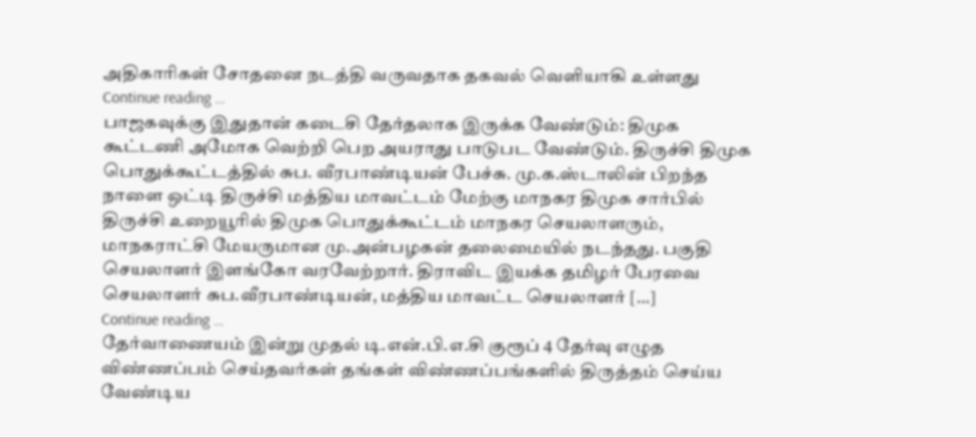அதிகாரிகள் சோதனை நடத்தி வருவதாக தகவல் வெளியாகி உள்ளது
Continue reading …
பாஜகவுக்கு இதுதான் கடைசி தேர்தலாக இருக்க வேண்டும்: திமுக கூட்டணி அமோக வெற்றி பெற அயராது பாடுபட வேண்டும். திருச்சி திமுக பொதுக்கூட்டத்தில் சுப. வீரபாண்டியன் பேச்சு. மு.க.ஸ்டாலின் பிறந்த நாளை ஒட்டி திருச்சி மத்திய மாவட்டம் மேற்கு மாநகர திமுக சார்பில் திருச்சி உறையூரில் திமுக பொதுக்கூட்டம் மாநகர செயலாளரும், மாநகராட்சி மேயருமான மு.அன்பழகன் தலைமையில் நடந்தது. பகுதி செயலாளர் இளங்கோ வரவேற்றார். திராவிட இயக்க தமிழர் பேரவை செயலாளர் சுப.வீரபாண்டியன், மத்திய மாவட்ட செயலாளர் […]
Continue reading …
தேர்வாணையம் இன்று முதல் டி.என்.பி.எ.சி குரூப் 4 தேர்வு எழுத விண்ணப்பம் செய்தவர்கள் தங்கள் விண்ணப்பங்களில் திருத்தம் செய்ய வேண்டிய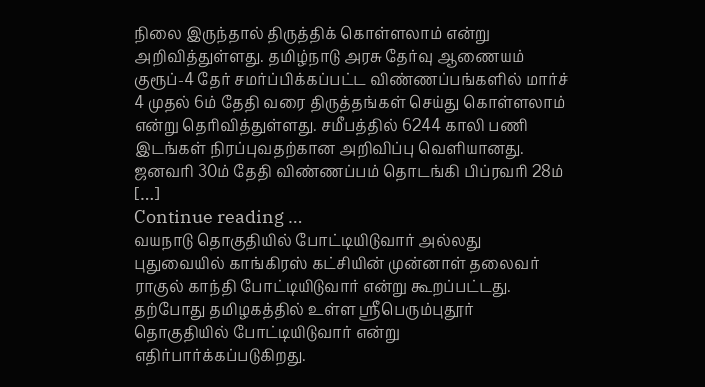நிலை இருந்தால் திருத்திக் கொள்ளலாம் என்று அறிவித்துள்ளது. தமிழ்நாடு அரசு தேர்வு ஆணையம் குரூப்-4 தேர் சமர்ப்பிக்கப்பட்ட விண்ணப்பங்களில் மார்ச் 4 முதல் 6ம் தேதி வரை திருத்தங்கள் செய்து கொள்ளலாம் என்று தெரிவித்துள்ளது. சமீபத்தில் 6244 காலி பணி இடங்கள் நிரப்புவதற்கான அறிவிப்பு வெளியானது. ஜனவரி 30ம் தேதி விண்ணப்பம் தொடங்கி பிப்ரவரி 28ம் […]
Continue reading …
வயநாடு தொகுதியில் போட்டியிடுவார் அல்லது புதுவையில் காங்கிரஸ் கட்சியின் முன்னாள் தலைவர் ராகுல் காந்தி போட்டியிடுவார் என்று கூறப்பட்டது. தற்போது தமிழகத்தில் உள்ள ஸ்ரீபெரும்புதூர் தொகுதியில் போட்டியிடுவார் என்று எதிர்பார்க்கப்படுகிறது.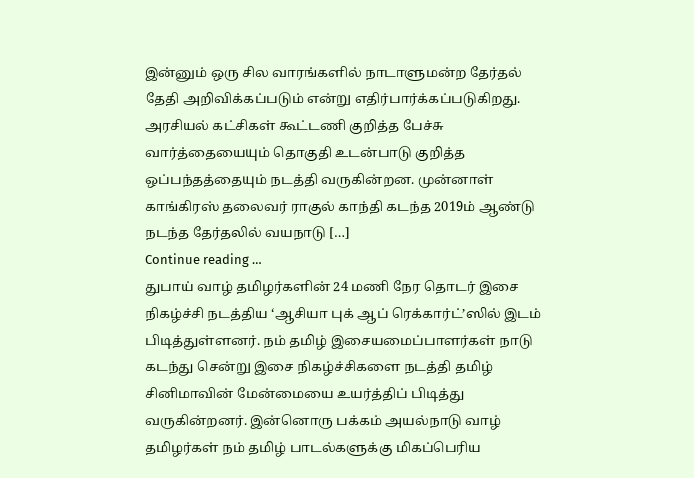இன்னும் ஒரு சில வாரங்களில் நாடாளுமன்ற தேர்தல் தேதி அறிவிக்கப்படும் என்று எதிர்பார்க்கப்படுகிறது. அரசியல் கட்சிகள் கூட்டணி குறித்த பேச்சு வார்த்தையையும் தொகுதி உடன்பாடு குறித்த ஒப்பந்தத்தையும் நடத்தி வருகின்றன. முன்னாள் காங்கிரஸ் தலைவர் ராகுல் காந்தி கடந்த 2019ம் ஆண்டு நடந்த தேர்தலில் வயநாடு […]
Continue reading …
துபாய் வாழ் தமிழர்களின் 24 மணி நேர தொடர் இசை நிகழ்ச்சி நடத்திய ‘ஆசியா புக் ஆப் ரெக்கார்ட்’ஸில் இடம் பிடித்துள்ளனர். நம் தமிழ் இசையமைப்பாளர்கள் நாடு கடந்து சென்று இசை நிகழ்ச்சிகளை நடத்தி தமிழ் சினிமாவின் மேன்மையை உயர்த்திப் பிடித்து வருகின்றனர். இன்னொரு பக்கம் அயல்நாடு வாழ் தமிழர்கள் நம் தமிழ் பாடல்களுக்கு மிகப்பெரிய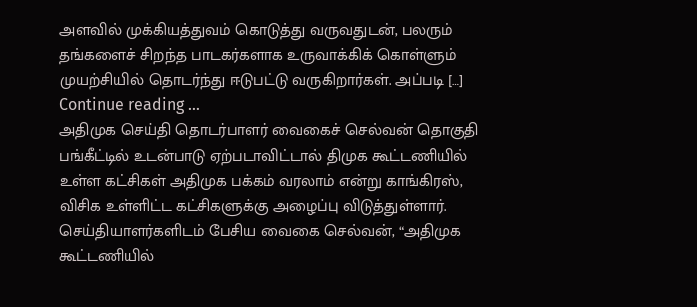அளவில் முக்கியத்துவம் கொடுத்து வருவதுடன், பலரும் தங்களைச் சிறந்த பாடகர்களாக உருவாக்கிக் கொள்ளும் முயற்சியில் தொடர்ந்து ஈடுபட்டு வருகிறார்கள். அப்படி […]
Continue reading …
அதிமுக செய்தி தொடர்பாளர் வைகைச் செல்வன் தொகுதி பங்கீட்டில் உடன்பாடு ஏற்படாவிட்டால் திமுக கூட்டணியில் உள்ள கட்சிகள் அதிமுக பக்கம் வரலாம் என்று காங்கிரஸ், விசிக உள்ளிட்ட கட்சிகளுக்கு அழைப்பு விடுத்துள்ளார். செய்தியாளர்களிடம் பேசிய வைகை செல்வன், “அதிமுக கூட்டணியில்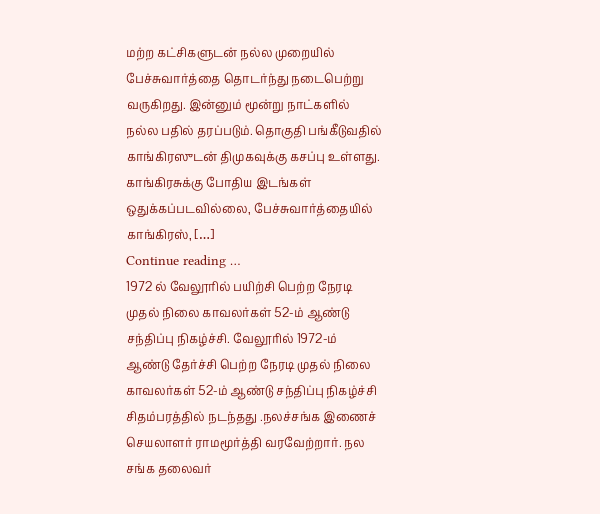மற்ற கட்சிகளுடன் நல்ல முறையில் பேச்சுவார்த்தை தொடர்ந்து நடைபெற்று வருகிறது. இன்னும் மூன்று நாட்களில் நல்ல பதில் தரப்படும். தொகுதி பங்கீடுவதில் காங்கிரஸுடன் திமுகவுக்கு கசப்பு உள்ளது. காங்கிரசுக்கு போதிய இடங்கள் ஒதுக்கப்படவில்லை, பேச்சுவார்த்தையில் காங்கிரஸ், […]
Continue reading …
1972 ல் வேலூரில் பயிற்சி பெற்ற நேரடி முதல் நிலை காவலர்கள் 52-ம் ஆண்டு சந்திப்பு நிகழ்ச்சி. வேலூரில் 1972-ம் ஆண்டு தேர்ச்சி பெற்ற நேரடி முதல் நிலை காவலர்கள் 52-ம் ஆண்டு சந்திப்பு நிகழ்ச்சி சிதம்பரத்தில் நடந்தது .நலச்சங்க இணைச் செயலாளர் ராமமூர்த்தி வரவேற்றார். நல சங்க தலைவர்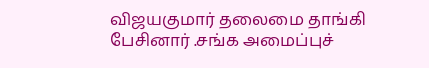விஜயகுமார் தலைமை தாங்கி பேசினார் .சங்க அமைப்புச்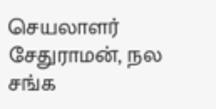செயலாளர் சேதுராமன், நல சங்க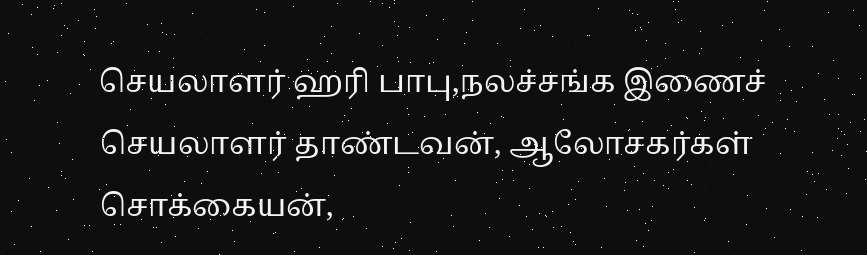செயலாளர் ஹரி பாபு,நலச்சங்க இணைச் செயலாளர் தாண்டவன், ஆலோசகர்கள் சொக்கையன்,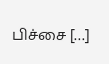பிச்சை […]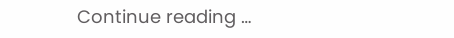Continue reading …